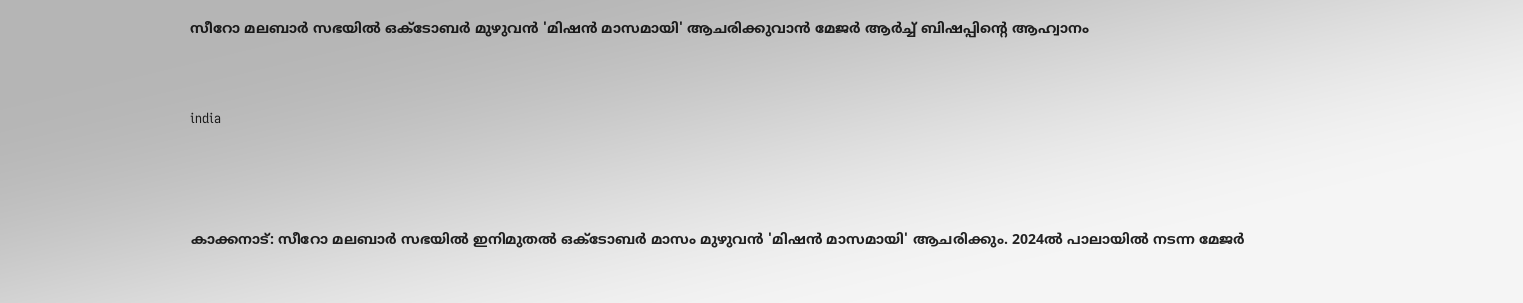സീറോ മലബാര്‍ സഭയില്‍ ഒക്ടോബര്‍ മുഴുവന്‍ 'മിഷന്‍ മാസമായി' ആചരിക്കുവാന്‍ മേജര്‍ ആര്‍ച്ച് ബിഷപ്പിന്റെ ആഹ്വാനം


india



കാക്കനാട്: സീറോ മലബാര്‍ സഭയില്‍ ഇനിമുതല്‍ ഒക്ടോബര്‍ മാസം മുഴുവന്‍ 'മിഷന്‍ മാസമായി' ആചരിക്കും. 2024ല്‍ പാലായില്‍ നടന്ന മേജര്‍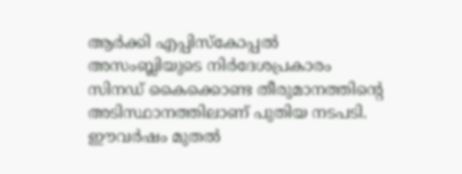ആര്‍ക്കി എപ്പിസ്‌കോപ്പല്‍ അസംബ്ലിയുടെ നിര്‍ദേശപ്രകാരം സിനഡ് കൈക്കൊണ്ട തീരുമാനത്തിന്റെ അടിസ്ഥാനത്തിലാണ് പുതിയ നടപടി. ഈവര്‍ഷം മുതല്‍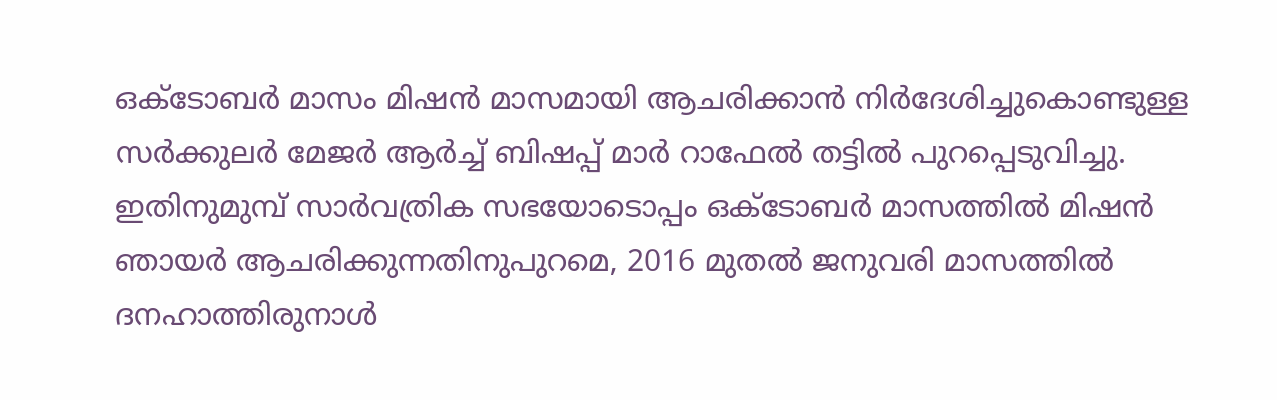ഒക്ടോബര്‍ മാസം മിഷന്‍ മാസമായി ആചരിക്കാന്‍ നിര്‍ദേശിച്ചുകൊണ്ടുള്ള സര്‍ക്കുലര്‍ മേജര്‍ ആര്‍ച്ച് ബിഷപ്പ് മാര്‍ റാഫേല്‍ തട്ടില്‍ പുറപ്പെടുവിച്ചു. ഇതിനുമുമ്പ് സാര്‍വത്രിക സഭയോടൊപ്പം ഒക്ടോബര്‍ മാസത്തില്‍ മിഷന്‍ ഞായര്‍ ആചരിക്കുന്നതിനുപുറമെ, 2016 മുതല്‍ ജനുവരി മാസത്തില്‍ ദനഹാത്തിരുനാള്‍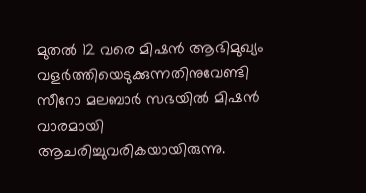മുതല്‍ 12 വരെ മിഷന്‍ ആഭിമുഖ്യം വളര്‍ത്തിയെടുക്കുന്നതിനുവേണ്ടി സീറോ മലബാര്‍ സഭയില്‍ മിഷന്‍ വാരമായി ആചരിച്ചുവരികയായിരുന്നു.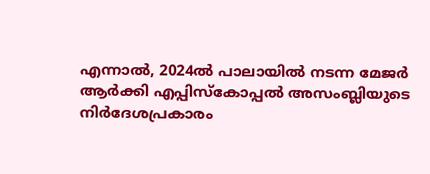എന്നാല്‍, 2024ല്‍ പാലായില്‍ നടന്ന മേജര്‍ ആര്‍ക്കി എപ്പിസ്‌കോപ്പല്‍ അസംബ്ലിയുടെ നിര്‍ദേശപ്രകാരം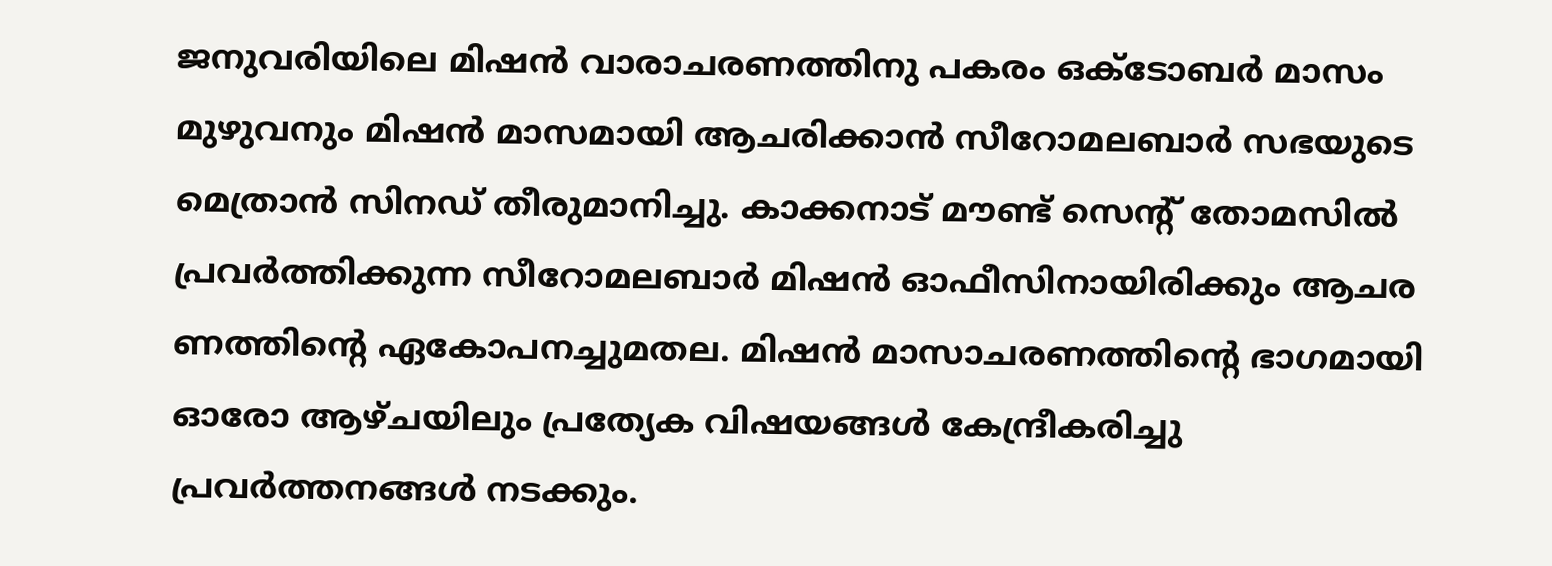ജനുവരിയിലെ മിഷന്‍ വാരാചരണത്തിനു പകരം ഒക്ടോബര്‍ മാസം മുഴുവനും മിഷന്‍ മാസമായി ആചരിക്കാന്‍ സീറോമലബാര്‍ സഭയുടെ മെത്രാന്‍ സിനഡ് തീരുമാനിച്ചു. കാക്കനാട് മൗണ്ട് സെന്റ് തോമസില്‍ പ്രവര്‍ത്തിക്കുന്ന സീറോമലബാര്‍ മിഷന്‍ ഓഫീസിനായിരിക്കും ആചര ണത്തിന്റെ ഏകോപനച്ചുമതല. മിഷന്‍ മാസാചരണത്തിന്റെ ഭാഗമായി ഓരോ ആഴ്ചയിലും പ്രത്യേക വിഷയങ്ങള്‍ കേന്ദ്രീകരിച്ചു പ്രവര്‍ത്തനങ്ങള്‍ നടക്കും.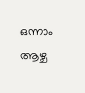ഒന്നാം ആഴ്ച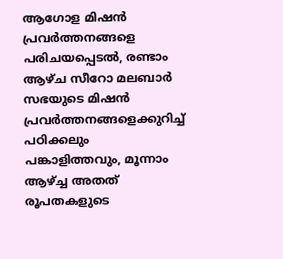ആഗോള മിഷന്‍ പ്രവര്‍ത്തനങ്ങളെ പരിചയപ്പെടല്‍, രണ്ടാം ആഴ്ച സീറോ മലബാര്‍ സഭയുടെ മിഷന്‍ പ്രവര്‍ത്തനങ്ങളെക്കുറിച്ച് പഠിക്കലും പങ്കാളിത്തവും, മൂന്നാം ആഴ്ച്ച അതത് രൂപതകളുടെ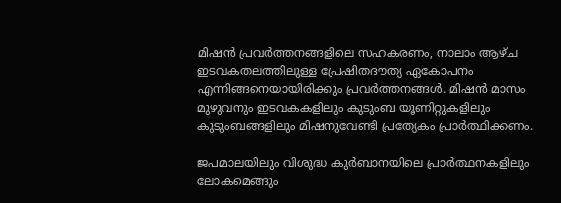മിഷന്‍ പ്രവര്‍ത്തനങ്ങളിലെ സഹകരണം, നാലാം ആഴ്ച ഇടവകതലത്തിലുള്ള പ്രേഷിതദൗത്യ ഏകോപനം എന്നിങ്ങനെയായിരിക്കും പ്രവര്‍ത്തനങ്ങള്‍. മിഷന്‍ മാസം മുഴുവനും ഇടവകകളിലും കുടുംബ യൂണിറ്റുകളിലും കുടുംബങ്ങളിലും മിഷനുവേണ്ടി പ്രത്യേകം പ്രാര്‍ത്ഥിക്കണം.

ജപമാലയിലും വിശുദ്ധ കുര്‍ബാനയിലെ പ്രാര്‍ത്ഥനകളിലും ലോകമെങ്ങും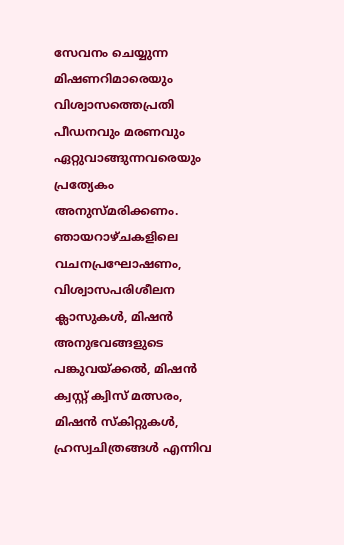സേവനം ചെയ്യുന്ന മിഷണറിമാരെയും വിശ്വാസത്തെപ്രതി പീഡനവും മരണവും ഏറ്റുവാങ്ങുന്നവരെയും പ്രത്യേകം അനുസ്മരിക്കണം. ഞായറാഴ്ചകളിലെ വചനപ്രഘോഷണം, വിശ്വാസപരിശീലന ക്ലാസുകള്‍, മിഷന്‍ അനുഭവങ്ങളുടെ പങ്കുവയ്ക്കല്‍, മിഷന്‍ ക്വസ്റ്റ് ക്വിസ് മത്സരം, മിഷന്‍ സ്‌കിറ്റുകള്‍, ഹ്രസ്വചിത്രങ്ങള്‍ എന്നിവ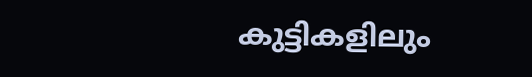കുട്ടികളിലും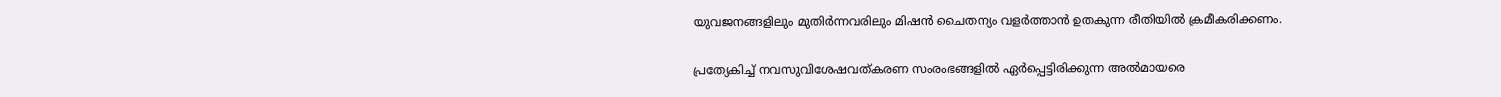യുവജനങ്ങളിലും മുതിര്‍ന്നവരിലും മിഷന്‍ ചൈതന്യം വളര്‍ത്താന്‍ ഉതകുന്ന രീതിയില്‍ ക്രമീകരിക്കണം.

പ്രത്യേകിച്ച് നവസുവിശേഷവത്കരണ സംരംഭങ്ങളില്‍ ഏര്‍പ്പെട്ടിരിക്കുന്ന അല്‍മായരെ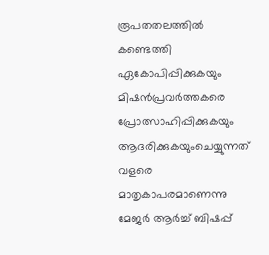രൂപതതലത്തില്‍ കണ്ടെത്തി ഏകോപിപ്പിക്കുകയും മിഷന്‍പ്രവര്‍ത്തകരെ പ്രോത്സാഹിപ്പിക്കുകയും ആദരിക്കുകയുംചെയ്യുന്നത് വളരെ മാതൃകാപരമാണെന്നു മേജര്‍ ആര്‍ച്ച് ബിഷപ്പ്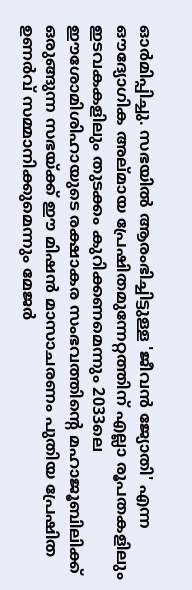ഓര്‍മിപ്പിച്ചു. സഭയില്‍ ആരംഭിച്ചിട്ടുള്ള 'ജീവന്‍ ജ്യോതി' എന്ന ഔദ്യോഗിക അല്മായ പ്രേഷിതമുന്നേറ്റത്തിന് എല്ലാ രൂപതകളിലും ഇടവകകളിലും തുടക്കം കുറിക്കണമെന്നും 2033ലെ ഈശോമിശിഹായുടെ രക്ഷാകര സംഭവത്തിന്റെ മഹാജൂബിലിക്ക് ഒരുങ്ങുന്ന സഭയ്ക്ക് ഈ മിഷന്‍ മാസാചരണം പുതിയ പ്രേഷിത ഉണര്‍വ് സമ്മാനിക്കുമെന്നും മേജര്‍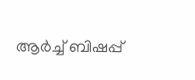ആര്‍ച്ച് ബിഷപ്പ്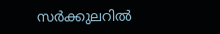സര്‍ക്കുലറില്‍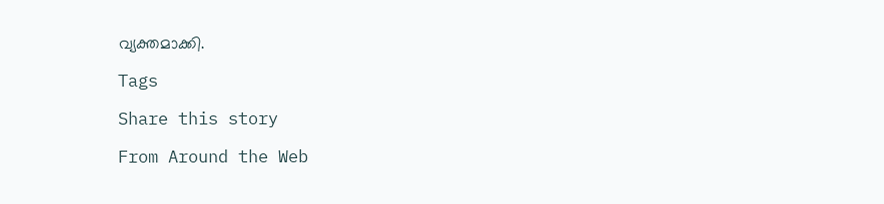വ്യക്തമാക്കി.

Tags

Share this story

From Around the Web